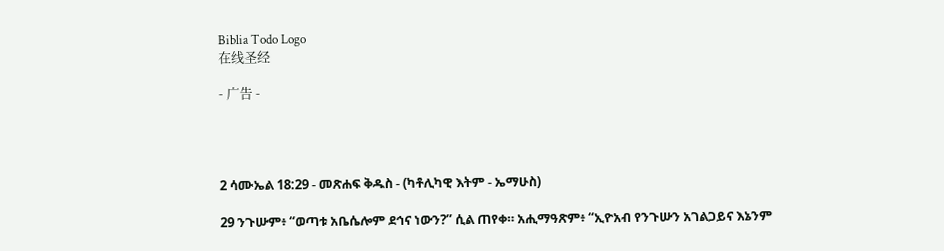Biblia Todo Logo
在线圣经

- 广告 -




2 ሳሙኤል 18:29 - መጽሐፍ ቅዱስ - (ካቶሊካዊ እትም - ኤማሁስ)

29 ንጉሡም፥ “ወጣቱ አቤሴሎም ደኅና ነውን?” ሲል ጠየቀ። አሒማዓጽም፥ “ኢዮአብ የንጉሡን አገልጋይና እኔንም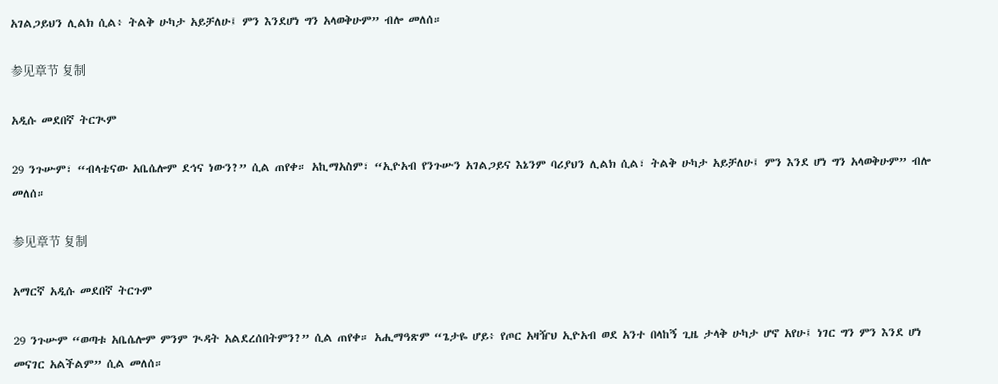አገልጋይህን ሊልክ ሲል፥ ትልቅ ሁካታ አይቻለሁ፤ ምን እንደሆነ ግን አላወቅሁም” ብሎ መለሰ።

参见章节 复制

አዲሱ መደበኛ ትርጒም

29 ንጉሡም፣ “ብላቴናው አቤሴሎም ደኅና ነውን?” ሲል ጠየቀ። አኪማአስም፣ “ኢዮአብ የንጉሡን አገልጋይና እኔንም ባሪያህን ሊልክ ሲል፣ ትልቅ ሁካታ አይቻለሁ፤ ምን እንደ ሆነ ግን አላወቅሁም” ብሎ መለሰ።

参见章节 复制

አማርኛ አዲሱ መደበኛ ትርጉም

29 ንጉሡም “ወጣቱ አቤሴሎም ምንም ጒዳት አልደረሰበትምን?” ሲል ጠየቀ። አሒማዓጽም “ጌታዬ ሆይ፥ የጦር አዛዥህ ኢዮአብ ወደ አንተ በላከኝ ጊዜ ታላቅ ሁካታ ሆኖ አየሁ፤ ነገር ግን ምን እንደ ሆነ መናገር አልችልም” ሲል መለሰ።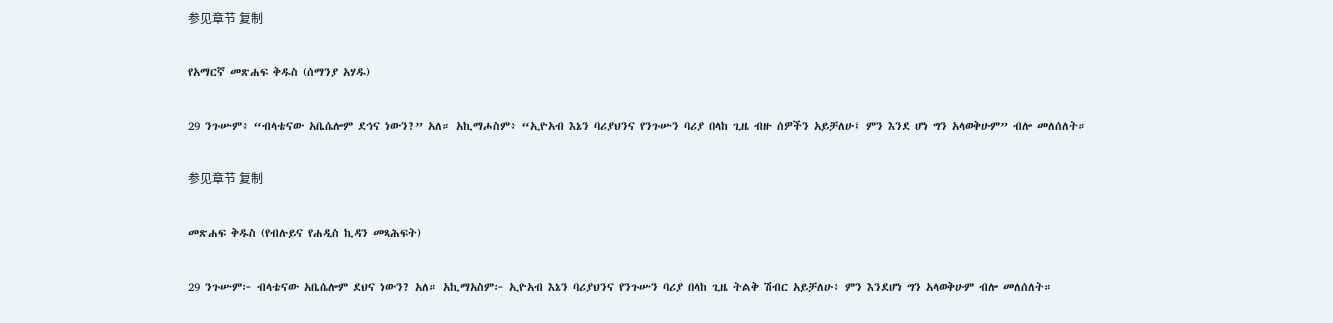参见章节 复制

የአማርኛ መጽሐፍ ቅዱስ (ሰማንያ አሃዱ)

29 ንጉሡም፥ “ብላቴናው አቤሴሎም ደኅና ነውን?” አለ። አኪማሖስም፥ “ኢዮአብ እኔን ባሪያህንና የንጉሡን ባሪያ በላከ ጊዜ ብዙ ሰዎችን አይቻለሁ፤ ምን እንደ ሆነ ግን አላወቅሁም” ብሎ መለሰለት።

参见章节 复制

መጽሐፍ ቅዱስ (የብሉይና የሐዲስ ኪዳን መጻሕፍት)

29 ንጉሡም፦ ብላቴናው አቤሴሎም ደህና ነውን? አለ። አኪማአስም፦ ኢዮአብ እኔን ባሪያህንና የንጉሡን ባሪያ በላከ ጊዜ ትልቅ ሽብር አይቻለሁ፥ ምን እንደሆነ ግን አላወቅሁም ብሎ መለሰለት።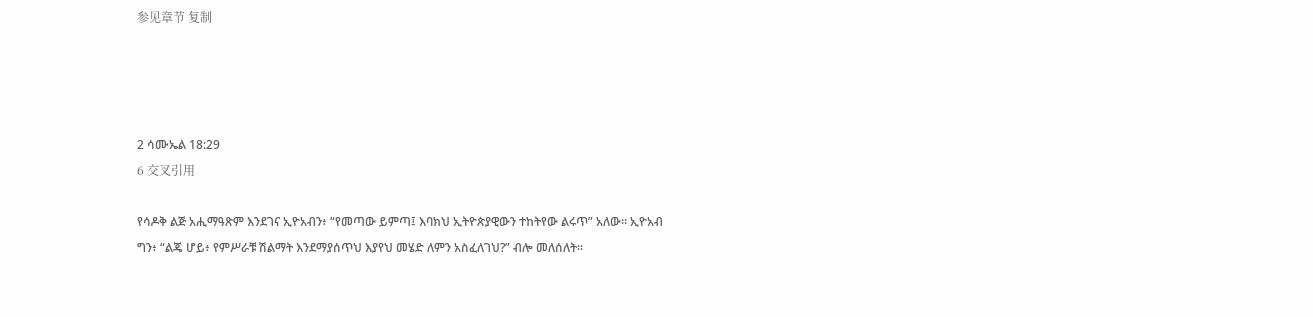参见章节 复制




2 ሳሙኤል 18:29
6 交叉引用

የሳዶቅ ልጅ አሒማዓጽም እንደገና ኢዮአብን፥ “የመጣው ይምጣ፤ እባክህ ኢትዮጵያዊውን ተከትየው ልሩጥ” አለው። ኢዮአብ ግን፥ “ልጄ ሆይ፥ የምሥራቹ ሽልማት እንደማያሰጥህ እያየህ መሄድ ለምን አስፈለገህ?” ብሎ መለሰለት።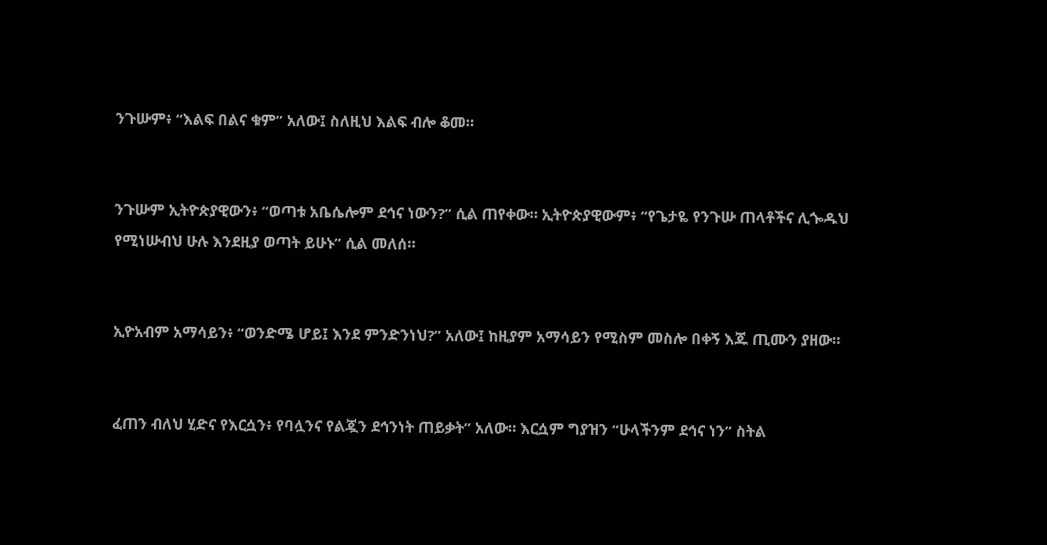ንጉሡም፥ “እልፍ በልና ቁም” አለው፤ ስለዚህ እልፍ ብሎ ቆመ።


ንጉሡም ኢትዮጵያዊውን፥ “ወጣቱ አቤሴሎም ደኅና ነውን?” ሲል ጠየቀው። ኢትዮጵያዊውም፥ “የጌታዬ የንጉሡ ጠላቶችና ሊጐዱህ የሚነሡብህ ሁሉ እንደዚያ ወጣት ይሁኑ” ሲል መለሰ።


ኢዮአብም አማሳይን፥ “ወንድሜ ሆይ፤ እንደ ምንድንነህ?” አለው፤ ከዚያም አማሳይን የሚስም መስሎ በቀኝ እጁ ጢሙን ያዘው።


ፈጠን ብለህ ሂድና የእርሷን፥ የባሏንና የልጇን ደኅንነት ጠይቃት” አለው። እርሷም ግያዝን “ሁላችንም ደኅና ነን” ስትል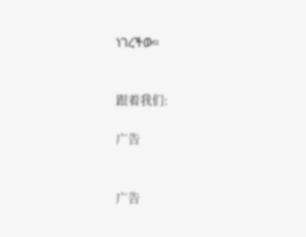ነገረችው።


跟着我们:

广告


广告